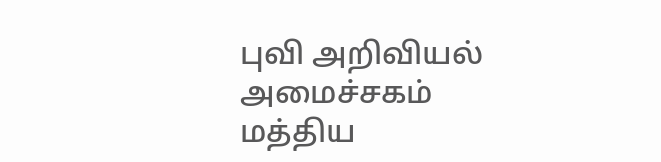புவி அறிவியல் அமைச்சகம்
மத்திய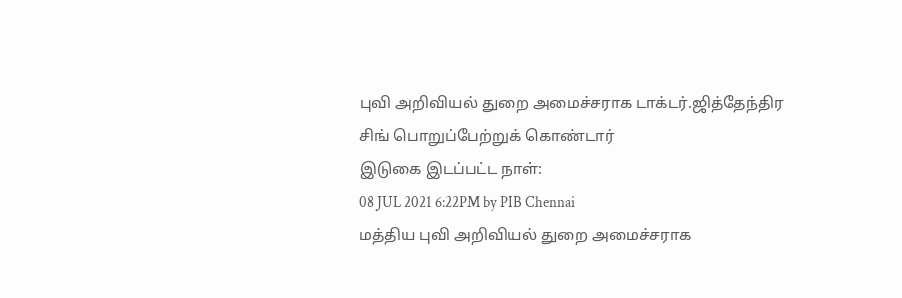புவி அறிவியல் துறை அமைச்சராக டாக்டர்.ஜித்தேந்திர சிங் பொறுப்பேற்றுக் கொண்டார்
இடுகை இடப்பட்ட நாள்:
08 JUL 2021 6:22PM by PIB Chennai
மத்திய புவி அறிவியல் துறை அமைச்சராக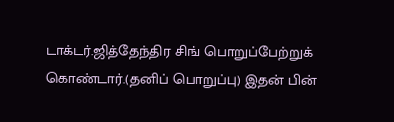டாக்டர்.ஜித்தேந்திர சிங் பொறுப்பேற்றுக் கொண்டார்.(தனிப் பொறுப்பு) இதன் பின்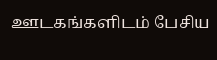ஊடகங்களிடம் பேசிய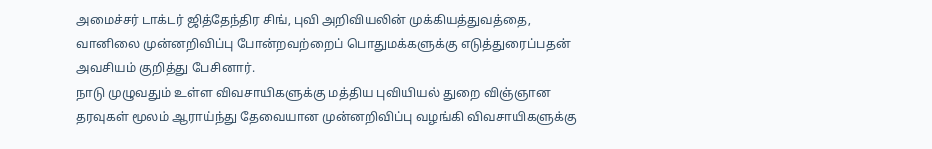அமைச்சர் டாக்டர் ஜித்தேந்திர சிங், புவி அறிவியலின் முக்கியத்துவத்தை, வானிலை முன்னறிவிப்பு போன்றவற்றைப் பொதுமக்களுக்கு எடுத்துரைப்பதன் அவசியம் குறித்து பேசினார்.
நாடு முழுவதும் உள்ள விவசாயிகளுக்கு மத்திய புவியியல் துறை விஞ்ஞான தரவுகள் மூலம் ஆராய்ந்து தேவையான முன்னறிவிப்பு வழங்கி விவசாயிகளுக்கு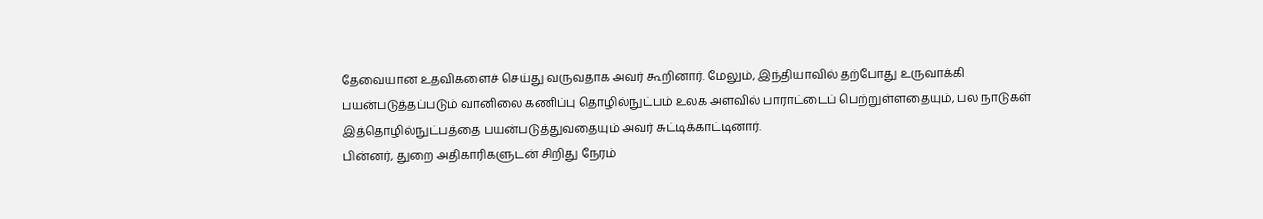தேவையான உதவிகளைச் செய்து வருவதாக அவர் கூறினார். மேலும், இந்தியாவில் தற்போது உருவாக்கி பயன்படுத்தப்படும் வானிலை கணிப்பு தொழில்நுட்பம் உலக அளவில் பாராட்டைப் பெற்றுள்ளதையும், பல நாடுகள் இத்தொழில்நுட்பத்தை பயன்படுத்துவதையும் அவர் சுட்டிக்காட்டினார்.
பின்னர், துறை அதிகாரிகளுடன் சிறிது நேரம்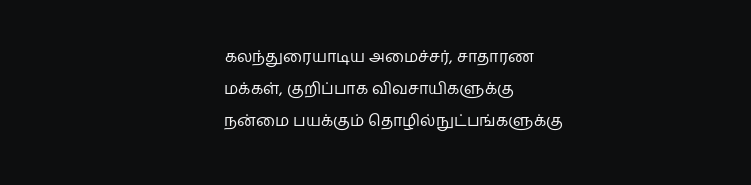கலந்துரையாடிய அமைச்சர், சாதாரண மக்கள், குறிப்பாக விவசாயிகளுக்கு நன்மை பயக்கும் தொழில்நுட்பங்களுக்கு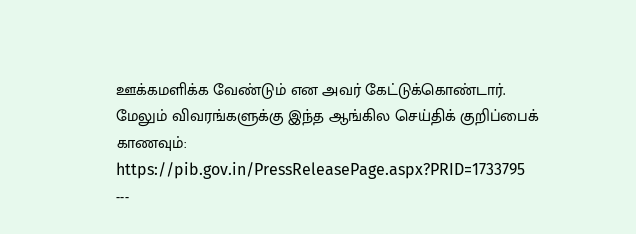ஊக்கமளிக்க வேண்டும் என அவர் கேட்டுக்கொண்டார்.
மேலும் விவரங்களுக்கு இந்த ஆங்கில செய்திக் குறிப்பைக் காணவும்:
https://pib.gov.in/PressReleasePage.aspx?PRID=1733795
---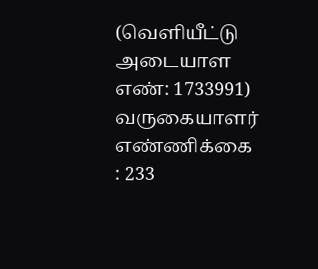(வெளியீட்டு அடையாள எண்: 1733991)
வருகையாளர் எண்ணிக்கை : 233